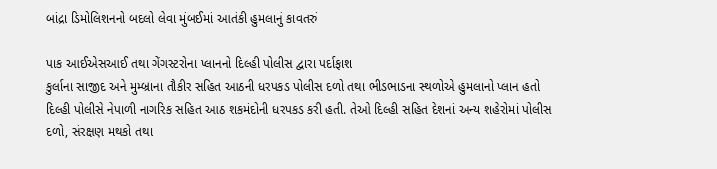બાંદ્રા ડિમોલિશનનો બદલો લેવા મુંબઈમાં આતંકી હુમલાનું કાવતરું

પાક આઈએસઆઈ તથા ગેંગસ્ટરોના પ્લાનનો દિલ્હી પોલીસ દ્વારા પર્દાફાશ
કુર્લાના સાજીદ અને મુમ્બ્રાના તૌકીર સહિત આઠની ધરપકડ પોલીસ દળો તથા ભીડભાડના સ્થળોએ હુમલાનો પ્લાન હતો
દિલ્હી પોલીસે નેપાળી નાગરિક સહિત આઠ શકમંદોની ધરપકડ કરી હતી. તેઓ દિલ્હી સહિત દેશનાં અન્ય શહેરોમાં પોલીસ દળો, સંરક્ષણ મથકો તથા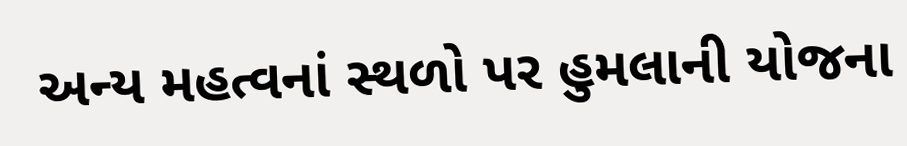અન્ય મહત્વનાં સ્થળો પર હુમલાની યોજના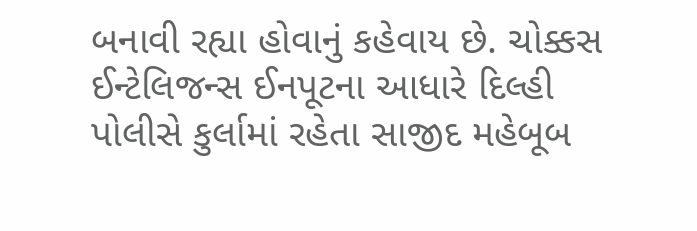બનાવી રહ્યા હોવાનું કહેવાય છે. ચોક્કસ ઈન્ટેલિજન્સ ઈનપૂટના આધારે દિલ્હી પોલીસે કુર્લામાં રહેતા સાજીદ મહેબૂબ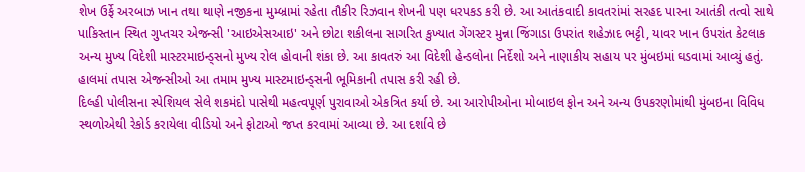શેખ ઉર્ફે અરબાઝ ખાન તથા થાણે નજીકના મુમ્બ્રામાં રહેતા તૌકીર રિઝવાન શેખની પણ ધરપકડ કરી છે. આ આતંકવાદી કાવતરાંમાં સરહદ પારના આતંકી તત્વો સાથે પાકિસ્તાન સ્થિત ગુપ્તચર એજન્સી 'આઇએસઆઇ' અને છોટા શકીલના સાગરિત કુખ્યાત ગેંગસ્ટર મુન્ના જિંગાડા ઉપરાંત શહેઝાદ ભટ્ટી, યાવર ખાન ઉપરાંત કેટલાક અન્ય મુખ્ય વિદેશી માસ્ટરમાઇન્ડ્સનો મુખ્ય રોલ હોવાની શંકા છે. આ કાવતરું આ વિદેશી હેન્ડલોના નિર્દેશો અને નાણાકીય સહાય પર મુંબઇમાં ઘડવામાં આવ્યું હતું. હાલમાં તપાસ એજન્સીઓ આ તમામ મુખ્ય માસ્ટમાઇન્ડ્સની ભૂમિકાની તપાસ કરી રહી છે.
દિલ્હી પોલીસના સ્પેશિયલ સેલે શકમંદો પાસેથી મહત્વપૂર્ણ પુરાવાઓ એકત્રિત કર્યા છે. આ આરોપીઓના મોબાઇલ ફોન અને અન્ય ઉપકરણોમાંથી મુંબઇના વિવિધ સ્થળોએથી રેકોર્ડ કરાયેલા વીડિયો અને ફોટાઓ જપ્ત કરવામાં આવ્યા છે. આ દર્શાવે છે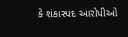કે શંકાસ્પદ આરોપીઓ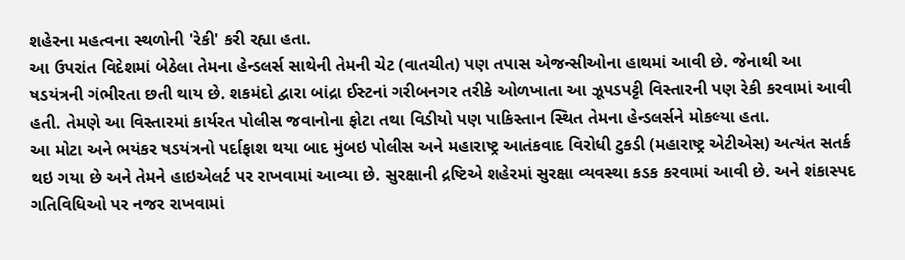શહેરના મહત્વના સ્થળોની 'રેકી' કરી રહ્યા હતા.
આ ઉપરાંત વિદેશમાં બેઠેલા તેમના હેન્ડલર્સ સાથેની તેમની ચેટ (વાતચીત) પણ તપાસ એજન્સીઓના હાથમાં આવી છે. જેનાથી આ ષડયંત્રની ગંભીરતા છતી થાય છે. શકમંદો દ્વારા બાંદ્રા ઈસ્ટનાં ગરીબનગર તરીકે ઓળખાતા આ ઝૂપડપટ્ટી વિસ્તારની પણ રેકી કરવામાં આવી હતી. તેમણે આ વિસ્તારમાં કાર્યરત પોલીસ જવાનોના ફોટા તથા વિડીયો પણ પાકિસ્તાન સ્થિત તેમના હેન્ડલર્સને મોકલ્યા હતા.
આ મોટા અને ભયંકર ષડયંત્રનો પર્દાફાશ થયા બાદ મુંબઇ પોલીસ અને મહારાષ્ટ્ર આતંકવાદ વિરોધી ટુકડી (મહારાષ્ટ્ર એટીએસ) અત્યંત સતર્ક થઇ ગયા છે અને તેમને હાઇએલર્ટ પર રાખવામાં આવ્યા છે. સુરક્ષાની દ્રષ્ટિએ શહેરમાં સુરક્ષા વ્યવસ્થા કડક કરવામાં આવી છે. અને શંકાસ્પદ ગતિવિધિઓ પર નજર રાખવામાં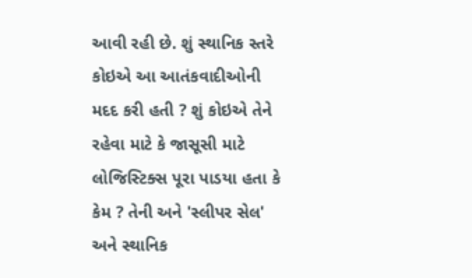આવી રહી છે. શું સ્થાનિક સ્તરે કોઇએ આ આતંકવાદીઓની મદદ કરી હતી ? શું કોઇએ તેને રહેવા માટે કે જાસૂસી માટે લોજિસ્ટિક્સ પૂરા પાડયા હતા કે કેમ ? તેની અને 'સ્લીપર સેલ' અને સ્થાનિક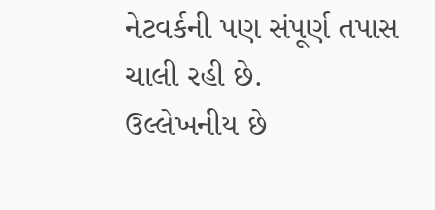નેટવર્કની પણ સંપૂર્ણ તપાસ ચાલી રહી છે.
ઉલ્લેખનીય છે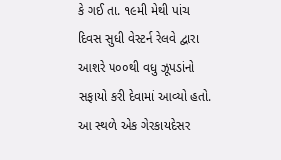કે ગઈ તા. ૧૯મી મેથી પાંચ દિવસ સુધી વેસ્ટર્ન રેલવે દ્વારા આશરે ૫૦૦થી વધુ ઝૂપડાંનો સફાયો કરી દેવામાં આવ્યો હતો. આ સ્થળે એક ગેરકાયદેસર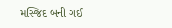મસ્જિદ બની ગઈ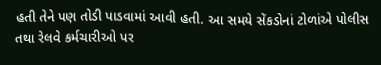હતી તેને પણ તોડી પાડવામાં આવી હતી. આ સમયે સેંકડોનાં ટોળાંએ પોલીસ તથા રેલવે કર્મચારીઓ પર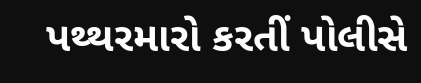પથ્થરમારો કરતીં પોલીસે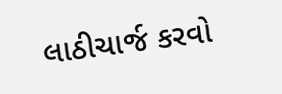લાઠીચાર્જ કરવો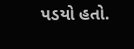પડયો હતો.